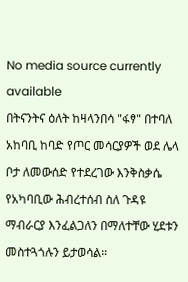No media source currently available
በትናንትና ዕለት ከዛላንበሳ "ፋፃ" በተባለ አከባቢ ከባድ የጦር መሳርያዎች ወደ ሌላ ቦታ ለመውሰድ የተደረገው እንቅስቃሴ የአካባቢው ሕብረተሰብ ስለ ጉዳዩ ማብራርያ እንፈልጋለን በማለተቸው ሂደቱን መስተጓጎሉን ይታወሳል።